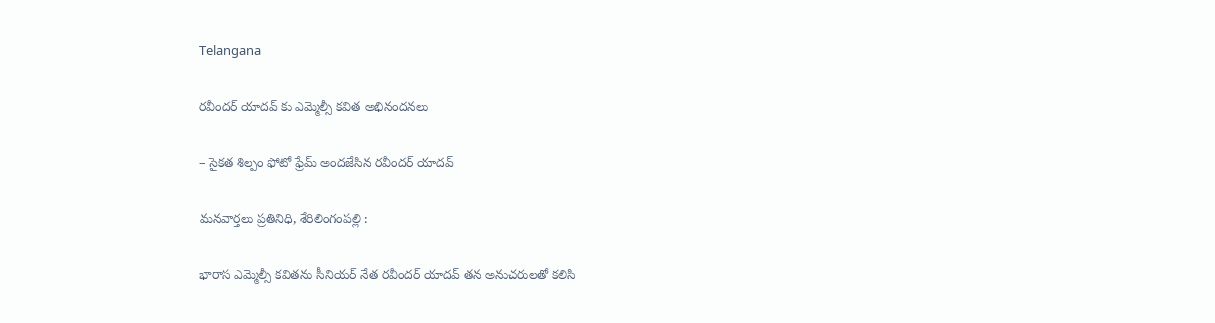Telangana

రవీందర్ యాదవ్ కు ఎమ్మెల్సీ కవిత అభినందనలు

– సైకత శిల్పం ఫోటో ఫ్రేమ్ అందజేసిన రవీందర్ యాదవ్

మనవార్తలు ప్రతినిధి, శేరిలింగంపల్లి :

భారాస ఎమ్మెల్సీ కవితను సీనియర్ నేత రవీందర్ యాదవ్ తన అనుచరులతో కలిసి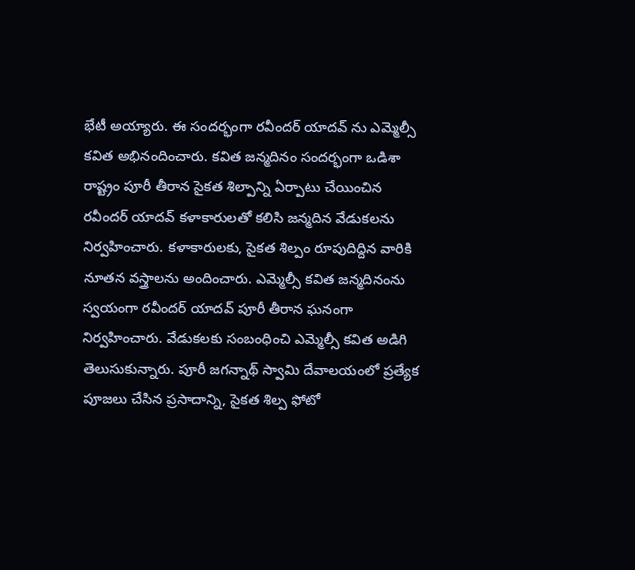భేటీ అయ్యారు. ఈ సందర్భంగా రవీందర్ యాదవ్ ను ఎమ్మెల్సీ కవిత అభినందించారు. కవిత జన్మదినం సందర్భంగా ఒడిశా రాష్ట్రం పూరీ తీరాన సైకత శిల్పాన్ని ఏర్పాటు చేయించిన రవీందర్ యాదవ్ కళాకారులతో కలిసి జన్మదిన వేడుకలను నిర్వహించారు. కళాకారులకు, సైకత శిల్పం రూపుదిద్దిన వారికి నూతన వస్త్రాలను అందించారు. ఎమ్మెల్సీ కవిత జన్మదినంను స్వయంగా రవీందర్ యాదవ్ పూరీ తీరాన ఘనంగా నిర్వహించారు. వేడుకలకు సంబంధించి ఎమ్మెల్సీ కవిత అడిగి తెలుసుకున్నారు. పూరీ జగన్నాథ్ స్వామి దేవాలయంలో ప్రత్యేక పూజలు చేసిన ప్రసాదాన్ని, సైకత శిల్ప ఫోటో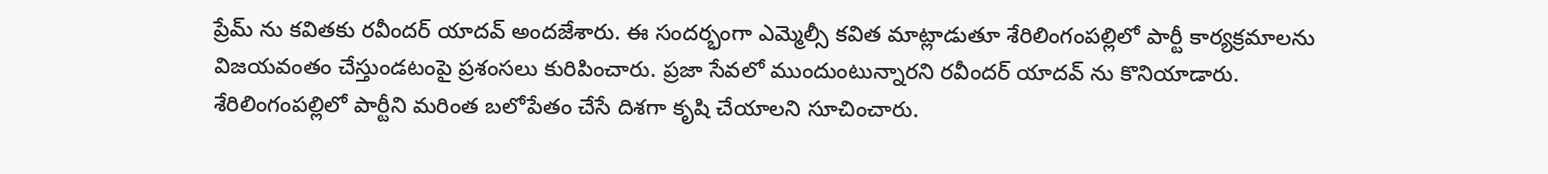ప్రేమ్ ను కవితకు రవీందర్ యాదవ్ అందజేశారు. ఈ సందర్భంగా ఎమ్మెల్సీ కవిత మాట్లాడుతూ శేరిలింగంపల్లిలో పార్టీ కార్యక్రమాలను విజయవంతం చేస్తుండటంపై ప్రశంసలు కురిపించారు. ప్రజా సేవలో ముందుంటున్నారని రవీందర్ యాదవ్ ను కొనియాడారు. శేరిలింగంపల్లిలో పార్టీని మరింత బలోపేతం చేసే దిశగా కృషి చేయాలని సూచించారు.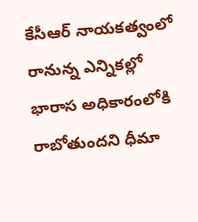కేసీఆర్ నాయకత్వంలో రానున్న ఎన్నికల్లో భారాస అధికారంలోకి రాబోతుందని ధీమా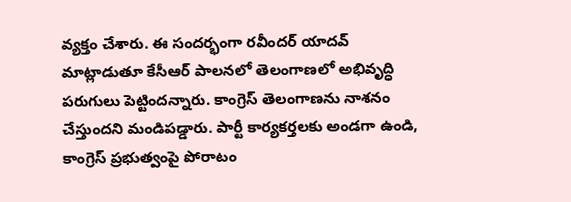వ్యక్తం చేశారు. ఈ సందర్భంగా రవీందర్ యాదవ్ మాట్లాడుతూ కేసీఆర్ పాలనలో తెలంగాణలో అభివృద్ధి పరుగులు పెట్టిందన్నారు. కాంగ్రెస్ తెలంగాణను నాశనం చేస్తుందని మండిపడ్డారు. పార్టీ కార్యకర్తలకు అండగా ఉండి, కాంగ్రెస్ ప్రభుత్వంపై పోరాటం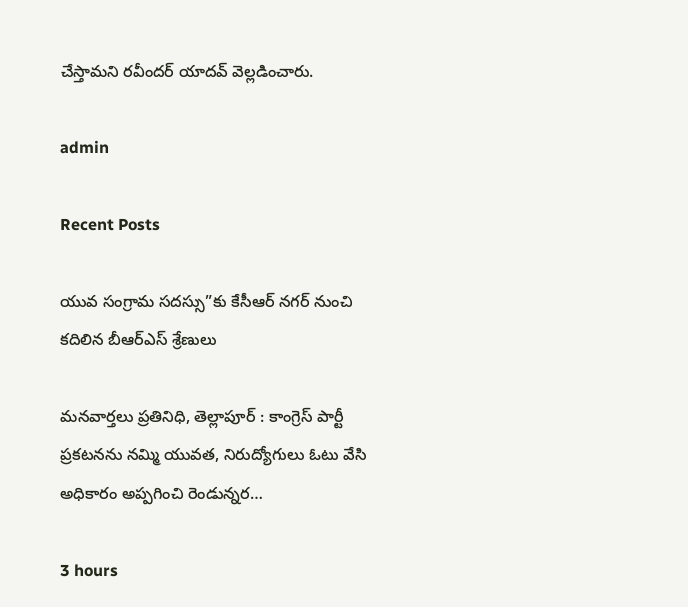చేస్తామని రవీందర్ యాదవ్ వెల్లడించారు.

admin

Recent Posts

యువ సంగ్రామ సదస్సు”కు కేసీఆర్ నగర్ నుంచి కదిలిన బీఆర్ఎస్ శ్రేణులు

మనవార్తలు ప్రతినిధి, తెల్లాపూర్ : కాంగ్రెస్ పార్టీ ప్రకటనను నమ్మి యువత, నిరుద్యోగులు ఓటు వేసి అధికారం అప్పగించి రెండున్నర…

3 hours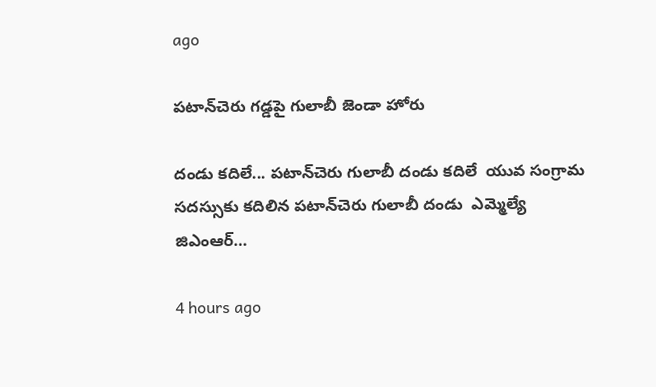ago

పటాన్‌చెరు గడ్డపై గులాబీ జెండా హోరు

దండు కదిలే... పటాన్‌చెరు గులాబీ దండు కదిలే  యువ సంగ్రామ సదస్సుకు కదిలిన పటాన్‌చెరు గులాబీ దండు  ఎమ్మెల్యే జిఎంఆర్…

4 hours ago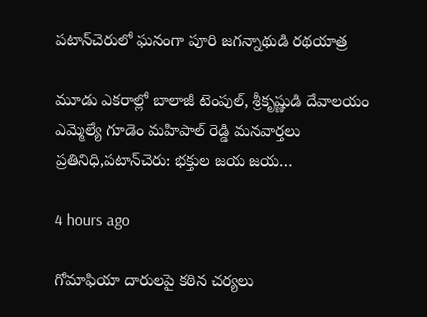పటాన్‌చెరులో ఘనంగా పూరి జగన్నాథుడి రథయాత్ర

మూడు ఎకరాల్లో బాలాజీ టెంపుల్, శ్రీకృష్ణుడి దేవాలయం ఎమ్మెల్యే గూడెం మహిపాల్ రెడ్డి మనవార్తలు ప్రతినిధి,పటాన్‌చెరు: భక్తుల జయ జయ…

4 hours ago

గోమాఫియా దారులపై కఠిన చర్యలు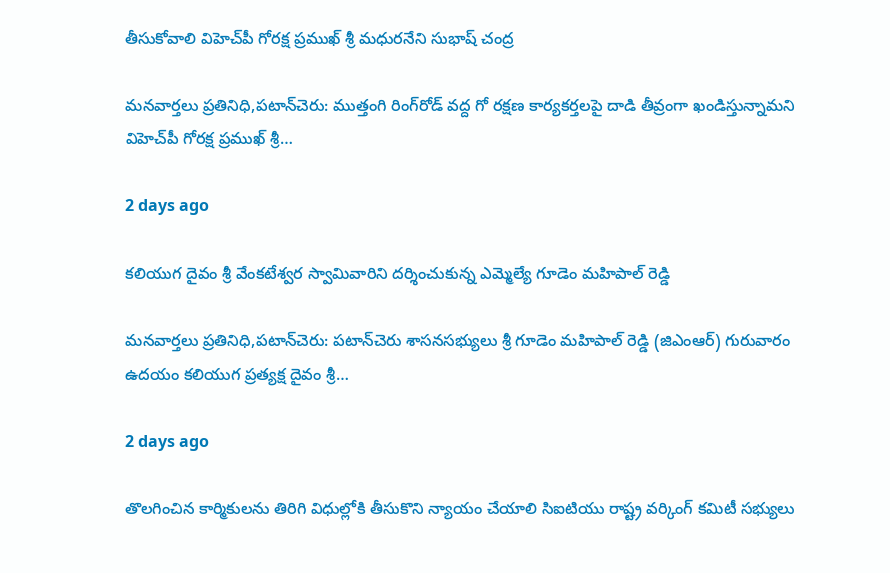తీసుకోవాలి విహెచ్‌పీ గోరక్ష ప్రముఖ్ శ్రీ మధురనేని సుభాష్ చంద్ర

మనవార్తలు ప్రతినిధి,పటాన్‌చెరు: ముత్తంగి రింగ్‌రోడ్ వద్ద గో రక్షణ కార్యకర్తలపై దాడి తీవ్రంగా ఖండిస్తున్నామని విహెచ్‌పీ గోరక్ష ప్రముఖ్ శ్రీ…

2 days ago

కలియుగ దైవం శ్రీ వేంకటేశ్వర స్వామివారిని దర్శించుకున్న ఎమ్మెల్యే గూడెం మహిపాల్ రెడ్డి

మనవార్తలు ప్రతినిధి,పటాన్‌చెరు: పటాన్‌చెరు శాసనసభ్యులు శ్రీ గూడెం మహిపాల్ రెడ్డి (జిఎంఆర్) గురువారం ఉదయం కలియుగ ప్రత్యక్ష దైవం శ్రీ…

2 days ago

తొలగించిన కార్మికులను తిరిగి విధుల్లోకి తీసుకొని న్యాయం చేయాలి సిఐటియు రాష్ట్ర వర్కింగ్ కమిటీ సభ్యులు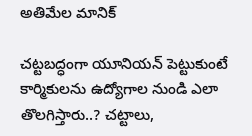అతిమేల మానిక్

చట్టబద్ధంగా యూనియన్ పెట్టుకుంటే కార్మికులను ఉద్యోగాల నుండి ఎలా తొలగిస్తారు..? చట్టాలు,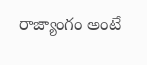రాజ్యాంగం అంటే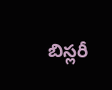బిస్లరీ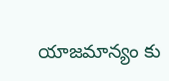యాజమాన్యం కు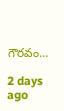గౌరవం…

2 days ago